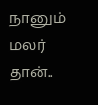நானும் மலர் தான்..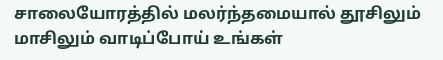சாலையோரத்தில் மலர்ந்தமையால் தூசிலும் மாசிலும் வாடிப்போய் உங்கள்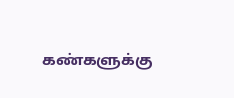கண்களுக்கு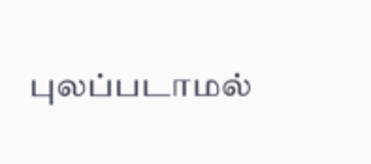புலப்படாமல்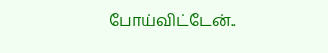போய்விட்டேன்..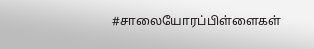#சாலையோரப்பிள்ளைகள்